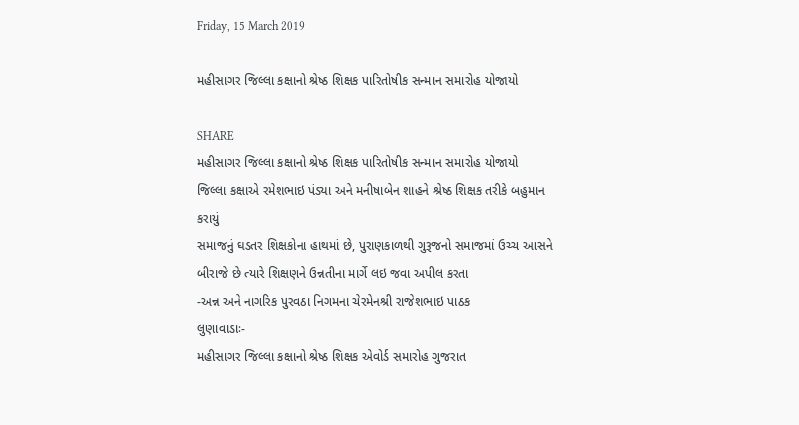Friday, 15 March 2019

મહીસાગર જિલ્લા કક્ષાનો શ્રેષ્ઠ શિક્ષક પારિતોષીક સન્માન સમારોહ યોજાયો

SHARE
મહીસાગર જિલ્લા કક્ષાનો શ્રેષ્ઠ શિક્ષક પારિતોષીક સન્માન સમારોહ યોજાયો
જિલ્લા કક્ષાએ રમેશભાઇ પંડ્યા અને મનીષાબેન શાહને શ્રેષ્ઠ શિક્ષક તરીકે બહુમાન કરાયું
સમાજનું ઘડતર શિક્ષકોના હાથમાં છે, પુરાણકાળથી ગુરૂજનો સમાજમાં ઉચ્ચ આસને બીરાજે છે ત્યારે શિક્ષણને ઉન્નતીના માર્ગે લઇ જવા અપીલ કરતા
-અન્ન અને નાગરિક પુરવઠા નિગમના ચેરમેનશ્રી રાજેશભાઇ પાઠક
લુણાવાડાઃ-
મહીસાગર જિલ્લા કક્ષાનો શ્રેષ્ઠ શિક્ષક એવોર્ડ સમારોહ ગુજરાત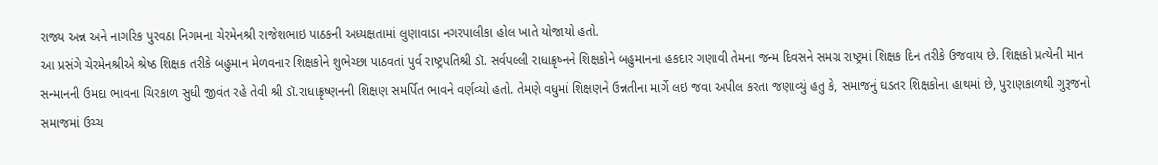રાજ્ય અન્ન અને નાગરિક પુરવઠા નિગમના ચેરમેનશ્રી રાજેશભાઇ પાઠકની અધ્યક્ષતામાં લુણાવાડા નગરપાલીકા હોલ ખાતે યોજાયો હતો.
આ પ્રસંગે ચેરમેનશ્રીએ શ્રેષ્ઠ શિક્ષક તરીકે બહુમાન મેળવનાર શિક્ષકોને શુભેચ્છા પાઠવતાં પુર્વ રાષ્ટ્રપતિશ્રી ડૉ. સર્વપલ્લી રાધાક્રૃષ્નને શિક્ષકોને બહુમાનના હકદાર ગણાવી તેમના જન્મ દિવસને સમગ્ર રાષ્ટ્રમાં શિક્ષક દિન તરીકે ઉજવાય છે. શિક્ષકો પ્રત્યેની માન સન્માનની ઉમદા ભાવના ચિરકાળ સુધી જીવંત રહે તેવી શ્રી ડૉ.રાધાક્રૃષ્ણનની શિક્ષણ સમર્પિત ભાવને વર્ણવ્યો હતો. તેમણે વધુમાં શિક્ષણને ઉન્નતીના માર્ગે લઇ જવા અપીલ કરતા જણાવ્યું હતુ કે, સમાજનું ઘડતર શિક્ષકોના હાથમાં છે, પુરાણકાળથી ગુરૂજનો સમાજમાં ઉચ્ચ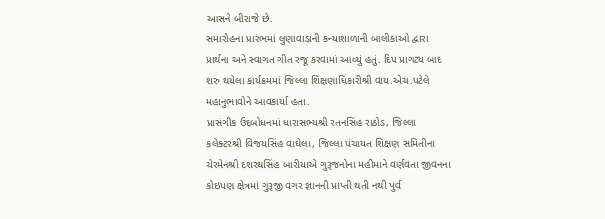આસને બીરાજે છે.
સમારોહના પ્રારંભમાં લુણાવાડાની કન્યાશાળાની બાલીકાઓ દ્વારા પ્રાર્થના અને સ્વાગત ગીત રજૂ કરવામાં આવ્યું હતું. દિપ પ્રાગટ્ય બાદ શરુ થયેલા કાર્યક્રમમાં જિલ્લા શિક્ષણાધિકારીશ્રી વાય.એચ.પટેલે મહાનુભાવોને આવકાર્યા હતા.
પ્રાસંગીક ઉદબોધનમાં ધારાસભ્યશ્રી રતનસિંહ રાઠોડ, જિલ્લા કલેક્ટરશ્રી વિજયસિંહ વાઘેલા, જિલ્લા પંચાયત શિક્ષણ સમિતીના ચેરમેનશ્રી દશરથસિંહ બારીયાએ ગુરૂજનોના મહીમાને વર્ણવતા જીવનના કોઇપણ ક્ષેત્રમાં ગુરૂજી વગર જ્ઞાનની પ્રાપ્તી થતી નથી પુર્વ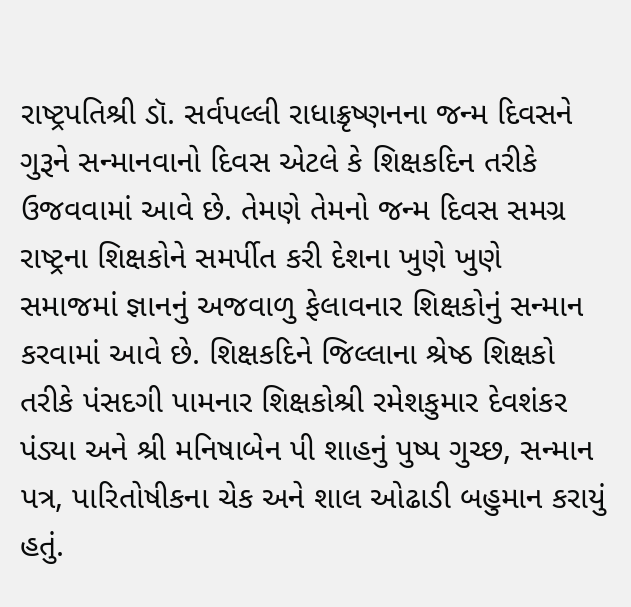રાષ્ટ્રપતિશ્રી ડૉ. સર્વપલ્લી રાધાક્રૃષ્ણનના જન્મ દિવસને ગુરૂને સન્માનવાનો દિવસ એટલે કે શિક્ષકદિન તરીકે ઉજવવામાં આવે છે. તેમણે તેમનો જન્મ દિવસ સમગ્ર રાષ્ટ્રના શિક્ષકોને સમર્પીત કરી દેશના ખુણે ખુણે સમાજમાં જ્ઞાનનું અજવાળુ ફેલાવનાર શિક્ષકોનું સન્માન કરવામાં આવે છે. શિક્ષકદિને જિલ્લાના શ્રેષ્ઠ શિક્ષકો તરીકે પંસદગી પામનાર શિક્ષકોશ્રી રમેશકુમાર દેવશંકર પંડ્યા અને શ્રી મનિષાબેન પી શાહનું પુષ્પ ગુચ્છ, સન્માન પત્ર, પારિતોષીકના ચેક અને શાલ ઓઢાડી બહુમાન કરાયું હતું.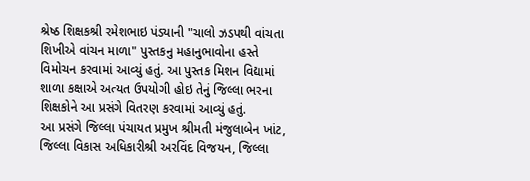શ્રેષ્ઠ શિક્ષકશ્રી રમેશભાઇ પંડ્યાની "ચાલો ઝડપથી વાંચતા શિખીએ વાંચન માળા" પુસ્તકનુ મહાનુભાવોના હસ્તે વિમોચન કરવામાં આવ્યું હતું. આ પુસ્તક મિશન વિદ્યામાં શાળા કક્ષાએ અત્યત ઉપયોગી હોઇ તેનું જિલ્લા ભરના શિક્ષકોને આ પ્રસંગે વિતરણ કરવામાં આવ્યું હતું.
આ પ્રસંગે જિલ્લા પંચાયત પ્રમુખ શ્રીમતી મંજુલાબેન ખાંટ, જિલ્લા વિકાસ અધિકારીશ્રી અરવિંદ વિજયન, જિલ્લા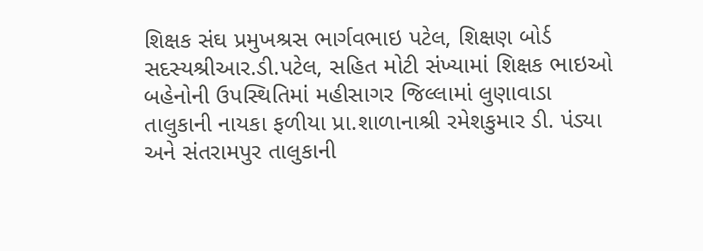શિક્ષક સંઘ પ્રમુખશ્રસ ભાર્ગવભાઇ પટેલ, શિક્ષણ બોર્ડ સદસ્યશ્રીઆર.ડી.પટેલ, સહિત મોટી સંખ્યામાં શિક્ષક ભાઇઓ બહેનોની ઉપસ્થિતિમાં મહીસાગર જિલ્લામાં લુણાવાડા તાલુકાની નાયકા ફળીયા પ્રા.શાળાનાશ્રી રમેશકુમાર ડી. પંડ્યા અને સંતરામપુર તાલુકાની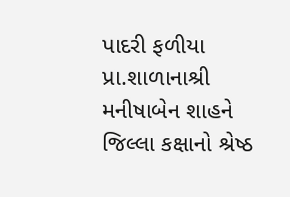પાદરી ફળીયા પ્રા.શાળાનાશ્રી મનીષાબેન શાહને જિલ્લા કક્ષાનો શ્રેષ્ઠ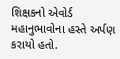શિક્ષકનો એવોર્ડ મહાનુભાવોના હસ્તે અર્પણ કરાયો હતો.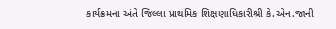કાર્યક્રમના અંતે જિલ્લા પ્રાથમિક શિક્ષણાધિકારીશ્રી કે.એન.જાની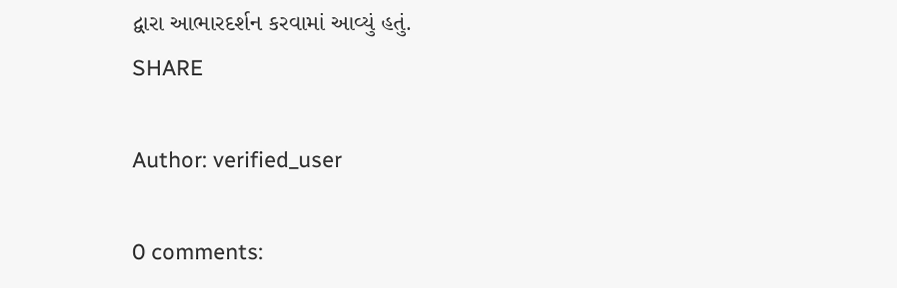દ્વારા આભારદર્શન કરવામાં આવ્યું હતું.
SHARE

Author: verified_user

0 comments: